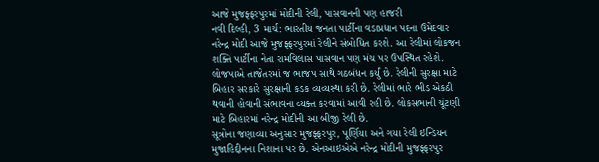આજે મુજફ્ફરપુરમાં મોદીની રેલી, પાસવાનની પણ હાજરી
નવી દિલ્હી, 3 માર્ચ: ભારતીય જનતા પાર્ટીના વડાપ્રધાન પદના ઉમેદવાર નરેન્દ્ર મોદી આજે મુજફ્ફરપુરમાં રેલીને સંબોધિત કરશે. આ રેલીમાં લોકજન શક્તિ પાર્ટીના નેતા રામવિલાસ પાસવાન પણ મંચ પર ઉપસ્થિત રહેશે. લોજપાએ તાજેતરમાં જ ભાજપ સાથે ગઠબંધન કર્યું છે. રેલીની સુરક્ષા માટે બિહાર સરકારે સુરક્ષાની કડક વ્યવ્યસ્થા કરી છે. રેલીમાં ભારે ભીડ એકઠી થવાની હોવાની સંભાવના વ્યક્ત કરવામાં આવી રહી છે. લોકસભાની ચૂંટણી માટે બિહારમાં નરેન્દ્ર મોદીની આ બીજી રેલી છે.
સૂત્રોના જણાવ્યા અનુસાર મુજફ્ફરપુર, પૂર્ણિયા અને ગયા રેલી ઇન્ડિયન મુજાહિદ્દીનના નિશાના પર છે. એનઆઇએએ નરેન્દ્ર મોદીની મુજફ્ફરપુર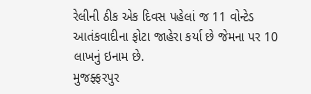રેલીની ઠીક એક દિવસ પહેલાં જ 11 વોન્ટેડ આતંકવાદીના ફોટા જાહેરા કર્યા છે જેમના પર 10 લાખનું ઇનામ છે.
મુજફ્ફરપુર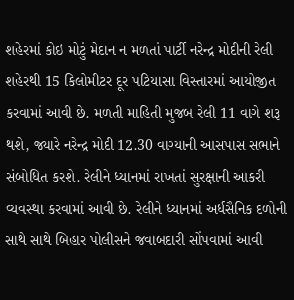શહેરમાં કોઇ મોટું મેદાન ન મળતાં પાર્ટી નરેન્દ્ર મોદીની રેલી શહેરથી 15 કિલોમીટર દૂર પટિયાસા વિસ્તારમાં આયોજીત કરવામાં આવી છે. મળતી માહિતી મુજબ રેલી 11 વાગે શરૂ થશે, જ્યારે નરેન્દ્ર મોદી 12.30 વાગ્યાની આસપાસ સભાને સંબોધિત કરશે. રેલીને ધ્યાનમાં રાખતાં સુરક્ષાની આકરી વ્યવસ્થા કરવામાં આવી છે. રેલીને ધ્યાનમાં અર્ધસૈનિક દળોની સાથે સાથે બિહાર પોલીસને જવાબદારી સોંપવામાં આવી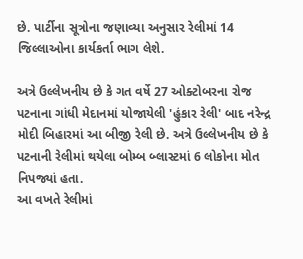છે. પાર્ટીના સૂત્રોના જણાવ્યા અનુસાર રેલીમાં 14 જિલ્લાઓના કાર્યકર્તા ભાગ લેશે.

અત્રે ઉલ્લેખનીય છે કે ગત વર્ષે 27 ઓક્ટોબરના રોજ પટનાના ગાંધી મેદાનમાં યોજાયેલી 'હુંકાર રેલી' બાદ નરેન્દ્ર મોદી બિહારમાં આ બીજી રેલી છે. અત્રે ઉલ્લેખનીય છે કે પટનાની રેલીમાં થયેલા બોમ્બ બ્લાસ્ટમાં 6 લોકોના મોત નિપજ્યાં હતા.
આ વખતે રેલીમાં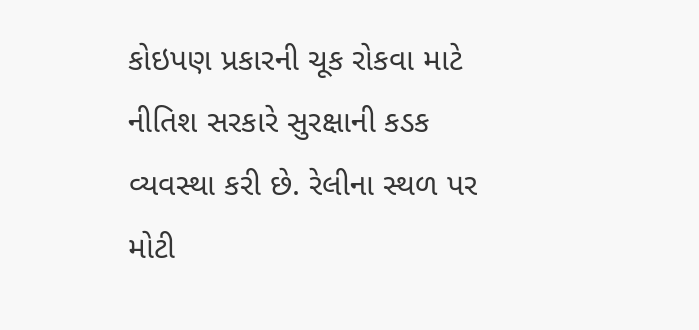કોઇપણ પ્રકારની ચૂક રોકવા માટે નીતિશ સરકારે સુરક્ષાની કડક વ્યવસ્થા કરી છે. રેલીના સ્થળ પર મોટી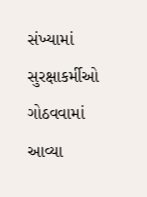સંખ્યામાં સુરક્ષાકર્મીઓ ગોઠવવામાં આવ્યા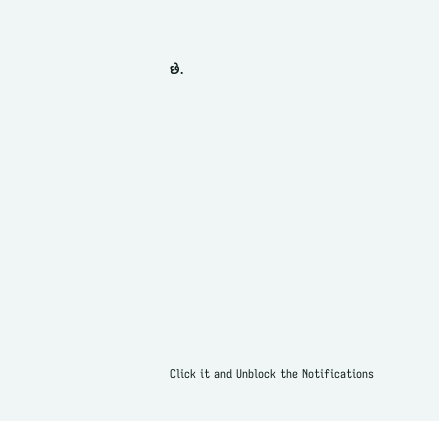છે.












Click it and Unblock the Notifications